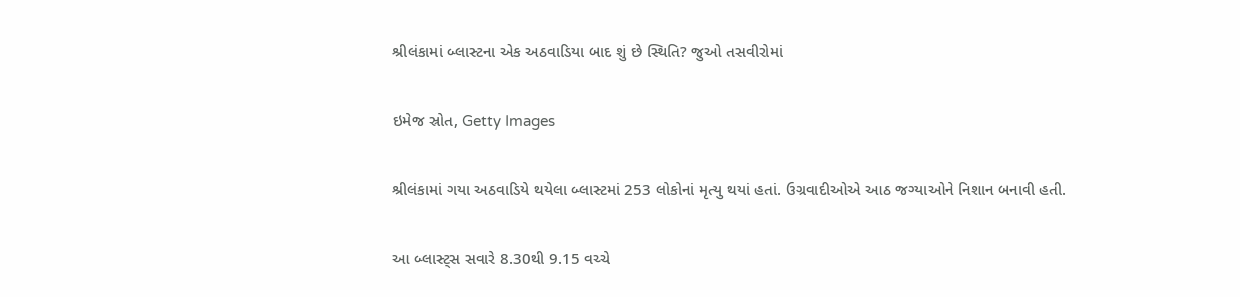શ્રીલંકામાં બ્લાસ્ટના એક અઠવાડિયા બાદ શું છે સ્થિતિ? જુઓ તસવીરોમાં

ઇમેજ સ્રોત, Getty Images

શ્રીલંકામાં ગયા અઠવાડિયે થયેલા બ્લાસ્ટમાં 253 લોકોનાં મૃત્યુ થયાં હતાં. ઉગ્રવાદીઓએ આઠ જગ્યાઓને નિશાન બનાવી હતી.

આ બ્લાસ્ટ્સ સવારે 8.30થી 9.15 વચ્ચે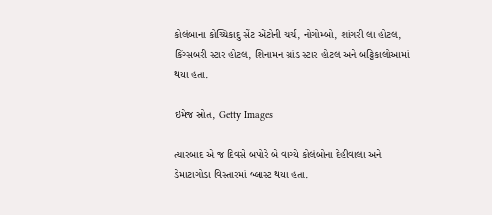કોલંબાના કોચ્ચિકાદુ સેંટ એંટોની ચર્ચ, નોગોમ્બો, શાંગરી લા હોટલ, કિંગ્સબરી સ્ટાર હોટલ, શિનામન ગ્રાંડ સ્ટાર હોટલ અને બટ્ટિકાલોઆમાં થયા હતા.

ઇમેજ સ્રોત, Getty Images

ત્યારબાદ એ જ દિવસે બપોરે બે વાગ્યે કોલંબોના દેહીવાલા અને ડેમાટાગોડા વિસ્તારમાં બ્લાસ્ટ થયા હતા.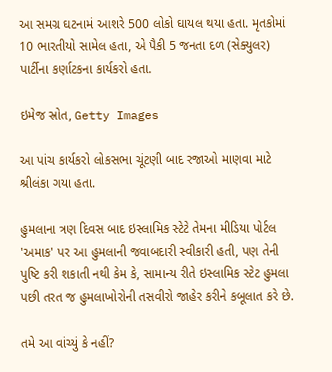આ સમગ્ર ઘટનામં આશરે 500 લોકો ઘાયલ થયા હતા. મૃતકોમાં 10 ભારતીયો સામેલ હતા, એ પૈકી 5 જનતા દળ (સેક્યુલર) પાર્ટીના કર્ણાટકના કાર્યકરો હતા.

ઇમેજ સ્રોત, Getty Images

આ પાંચ કાર્યકરો લોકસભા ચૂંટણી બાદ રજાઓ માણવા માટે શ્રીલંકા ગયા હતા.

હુમલાના ત્રણ દિવસ બાદ ઇસ્લામિક સ્ટેટે તેમના મીડિયા પોર્ટલ 'અમાક' પર આ હુમલાની જવાબદારી સ્વીકારી હતી, પણ તેની પુષ્ટિ કરી શકાતી નથી કેમ કે, સામાન્ય રીતે ઇસ્લામિક સ્ટેટ હુમલા પછી તરત જ હુમલાખોરોની તસવીરો જાહેર કરીને કબૂલાત કરે છે.

તમે આ વાંચ્યું કે નહીં?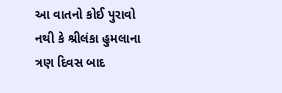આ વાતનો કોઈ પુરાવો નથી કે શ્રીલંકા હુમલાના ત્રણ દિવસ બાદ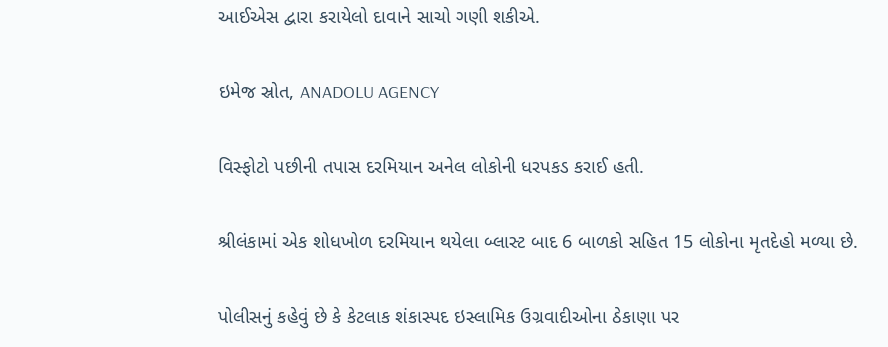આઈએસ દ્વારા કરાયેલો દાવાને સાચો ગણી શકીએ.

ઇમેજ સ્રોત, ANADOLU AGENCY

વિસ્ફોટો પછીની તપાસ દરમિયાન અનેલ લોકોની ધરપકડ કરાઈ હતી.

શ્રીલંકામાં એક શોધખોળ દરમિયાન થયેલા બ્લાસ્ટ બાદ 6 બાળકો સહિત 15 લોકોના મૃતદેહો મળ્યા છે.

પોલીસનું કહેવું છે કે કેટલાક શંકાસ્પદ ઇસ્લામિક ઉગ્રવાદીઓના ઠેકાણા પર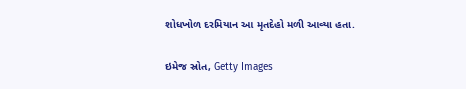શોધખોળ દરમિયાન આ મૃતદેહો મળી આવ્યા હતા.

ઇમેજ સ્રોત, Getty Images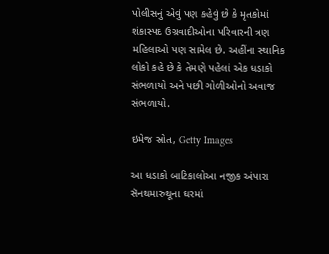પોલીસનું એવું પણ કહેવું છે કે મૃતકોમાં શંકાસ્પદ ઉગ્રવાદીઓના પરિવારની ત્રણ મહિલાઓ પણ સામેલ છે. અહીંના સ્થાનિક લોકો કહે છે કે તેમણે પહેલાં એક ધડાકો સંભળાયો અને પછી ગોળીઓનો અવાજ સંભળાયો.

ઇમેજ સ્રોત, Getty Images

આ ધડાકો બાટિકાલોઆ નજીક અંપારા સૅનથમારુથૂના ઘરમાં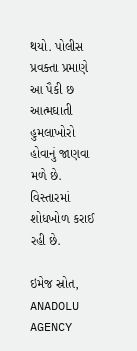થયો. પોલીસ પ્રવક્તા પ્રમાણે આ પૈકી છ આત્મઘાતી હુમલાખોરો હોવાનું જાણવા મળે છે. વિસ્તારમાં શોધખોળ કરાઈ રહી છે.

ઇમેજ સ્રોત, ANADOLU AGENCY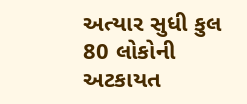અત્યાર સુધી કુલ 80 લોકોની અટકાયત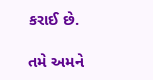કરાઈ છે.

તમે અમને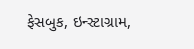ફેસબુક, ઇન્સ્ટાગ્રામ,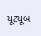યૂટ્યૂબ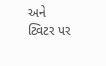અને ટ્વિટર પર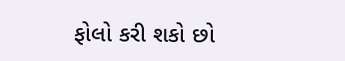ફોલો કરી શકો છો